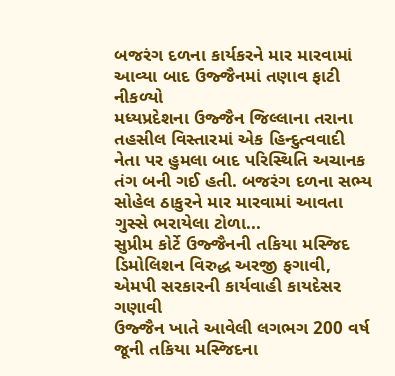બજરંગ દળના કાર્યકરને માર મારવામાં આવ્યા બાદ ઉજ્જૈનમાં તણાવ ફાટી નીકળ્યો
મધ્યપ્રદેશના ઉજ્જૈન જિલ્લાના તરાના તહસીલ વિસ્તારમાં એક હિન્દુત્વવાદી નેતા પર હુમલા બાદ પરિસ્થિતિ અચાનક તંગ બની ગઈ હતી. બજરંગ દળના સભ્ય સોહેલ ઠાકુરને માર મારવામાં આવતા ગુસ્સે ભરાયેલા ટોળા...
સુપ્રીમ કોર્ટે ઉજ્જૈનની તકિયા મસ્જિદ ડિમોલિશન વિરુદ્ધ અરજી ફગાવી, એમપી સરકારની કાર્યવાહી કાયદેસર ગણાવી
ઉજ્જૈન ખાતે આવેલી લગભગ 200 વર્ષ જૂની તકિયા મસ્જિદના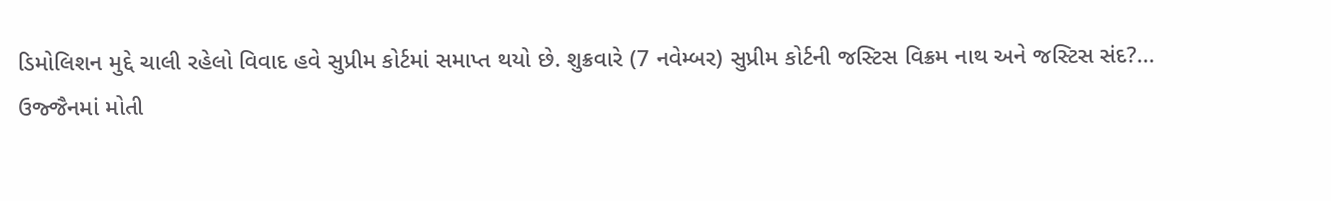ડિમોલિશન મુદ્દે ચાલી રહેલો વિવાદ હવે સુપ્રીમ કોર્ટમાં સમાપ્ત થયો છે. શુક્રવારે (7 નવેમ્બર) સુપ્રીમ કોર્ટની જસ્ટિસ વિક્રમ નાથ અને જસ્ટિસ સંદ?...
ઉજ્જૈનમાં મોતી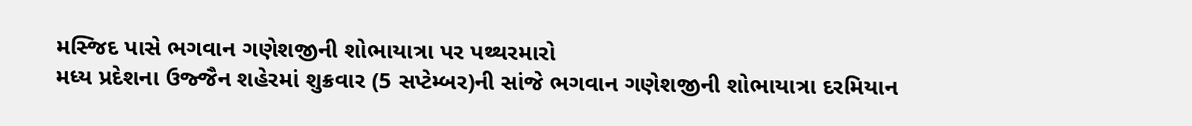મસ્જિદ પાસે ભગવાન ગણેશજીની શોભાયાત્રા પર પથ્થરમારો
મધ્ય પ્રદેશના ઉજ્જૈન શહેરમાં શુક્રવાર (5 સપ્ટેમ્બર)ની સાંજે ભગવાન ગણેશજીની શોભાયાત્રા દરમિયાન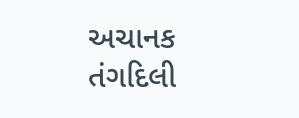અચાનક તંગદિલી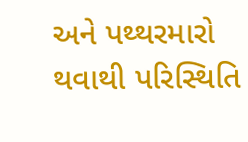અને પથ્થરમારો થવાથી પરિસ્થિતિ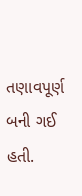તણાવપૂર્ણ બની ગઈ હતી.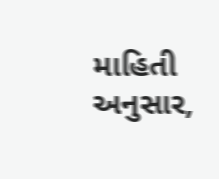માહિતી અનુસાર,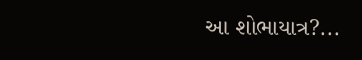આ શોભાયાત્ર?...